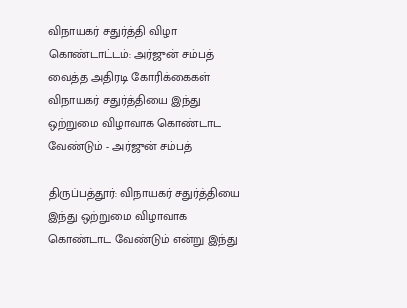விநாயகர் சதுர்த்தி விழா கொண்டாட்டம்: அர்ஜுன் சம்பத் வைத்த அதிரடி கோரிக்கைகள்
விநாயகர் சதுர்த்தியை இந்து ஒற்றுமை விழாவாக கொண்டாட வேண்டும் - அர்ஜுன் சம்பத்

திருப்பத்தூர்: விநாயகர் சதுர்த்தியை இந்து ஒற்றுமை விழாவாக கொண்டாட வேண்டும் என்று இந்து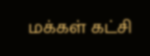மக்கள் கட்சி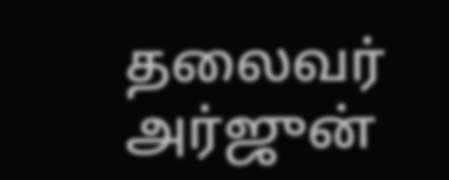தலைவர் அர்ஜுன்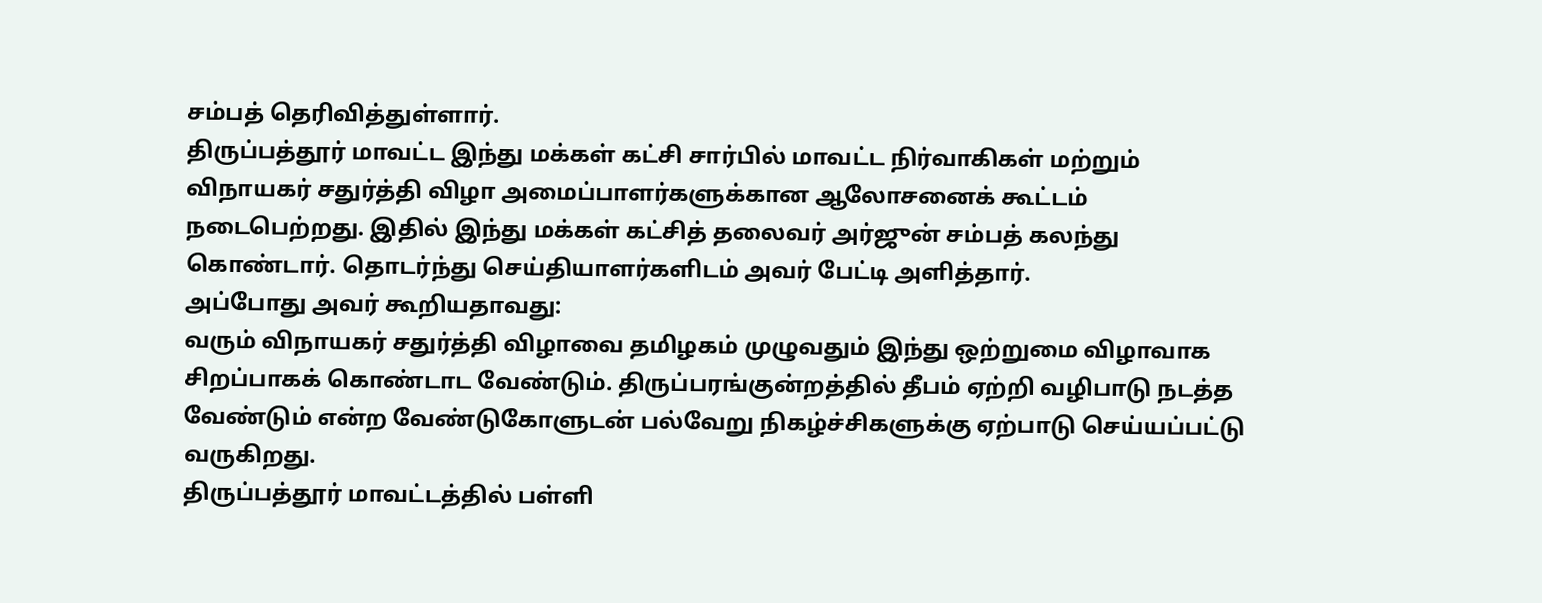சம்பத் தெரிவித்துள்ளார்.
திருப்பத்தூர் மாவட்ட இந்து மக்கள் கட்சி சார்பில் மாவட்ட நிர்வாகிகள் மற்றும் விநாயகர் சதுர்த்தி விழா அமைப்பாளர்களுக்கான ஆலோசனைக் கூட்டம் நடைபெற்றது. இதில் இந்து மக்கள் கட்சித் தலைவர் அர்ஜுன் சம்பத் கலந்து கொண்டார். தொடர்ந்து செய்தியாளர்களிடம் அவர் பேட்டி அளித்தார்.
அப்போது அவர் கூறியதாவது:
வரும் விநாயகர் சதுர்த்தி விழாவை தமிழகம் முழுவதும் இந்து ஒற்றுமை விழாவாக சிறப்பாகக் கொண்டாட வேண்டும். திருப்பரங்குன்றத்தில் தீபம் ஏற்றி வழிபாடு நடத்த வேண்டும் என்ற வேண்டுகோளுடன் பல்வேறு நிகழ்ச்சிகளுக்கு ஏற்பாடு செய்யப்பட்டு வருகிறது.
திருப்பத்தூர் மாவட்டத்தில் பள்ளி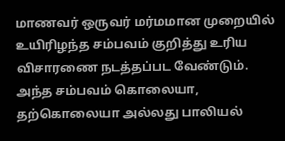மாணவர் ஒருவர் மர்மமான முறையில் உயிரிழந்த சம்பவம் குறித்து உரிய விசாரணை நடத்தப்பட வேண்டும். அந்த சம்பவம் கொலையா, தற்கொலையா அல்லது பாலியல்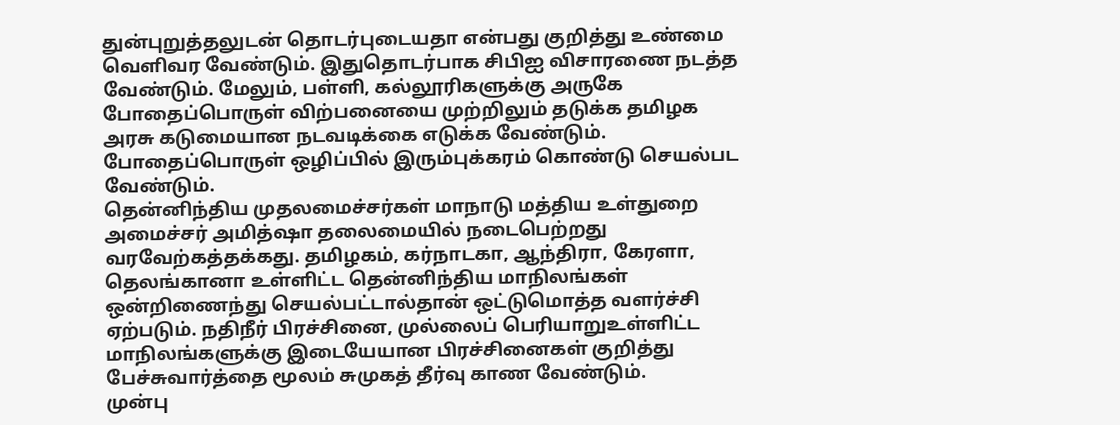துன்புறுத்தலுடன் தொடர்புடையதா என்பது குறித்து உண்மை வெளிவர வேண்டும். இதுதொடர்பாக சிபிஐ விசாரணை நடத்த வேண்டும். மேலும், பள்ளி, கல்லூரிகளுக்கு அருகே போதைப்பொருள் விற்பனையை முற்றிலும் தடுக்க தமிழக அரசு கடுமையான நடவடிக்கை எடுக்க வேண்டும். போதைப்பொருள் ஒழிப்பில் இரும்புக்கரம் கொண்டு செயல்பட வேண்டும்.
தென்னிந்திய முதலமைச்சர்கள் மாநாடு மத்திய உள்துறை அமைச்சர் அமித்ஷா தலைமையில் நடைபெற்றது வரவேற்கத்தக்கது. தமிழகம், கர்நாடகா, ஆந்திரா, கேரளா, தெலங்கானா உள்ளிட்ட தென்னிந்திய மாநிலங்கள் ஒன்றிணைந்து செயல்பட்டால்தான் ஒட்டுமொத்த வளர்ச்சி ஏற்படும். நதிநீர் பிரச்சினை, முல்லைப் பெரியாறுஉள்ளிட்ட மாநிலங்களுக்கு இடையேயான பிரச்சினைகள் குறித்து பேச்சுவார்த்தை மூலம் சுமுகத் தீர்வு காண வேண்டும்.
முன்பு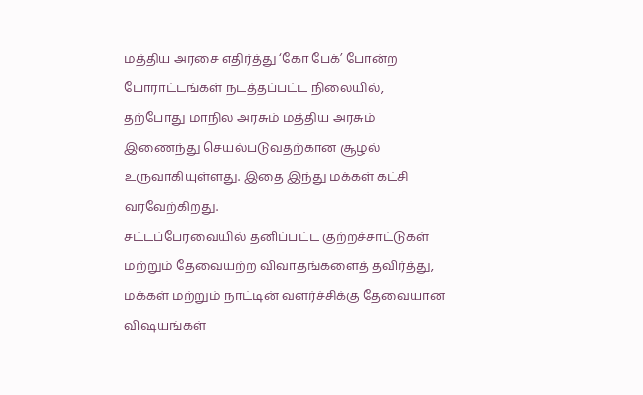மத்திய அரசை எதிர்த்து ‘கோ பேக்’ போன்ற போராட்டங்கள் நடத்தப்பட்ட நிலையில், தற்போது மாநில அரசும் மத்திய அரசும் இணைந்து செயல்படுவதற்கான சூழல் உருவாகியுள்ளது. இதை இந்து மக்கள் கட்சி வரவேற்கிறது.
சட்டப்பேரவையில் தனிப்பட்ட குற்றச்சாட்டுகள் மற்றும் தேவையற்ற விவாதங்களைத் தவிர்த்து, மக்கள் மற்றும் நாட்டின் வளர்ச்சிக்கு தேவையான விஷயங்கள்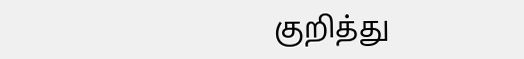குறித்து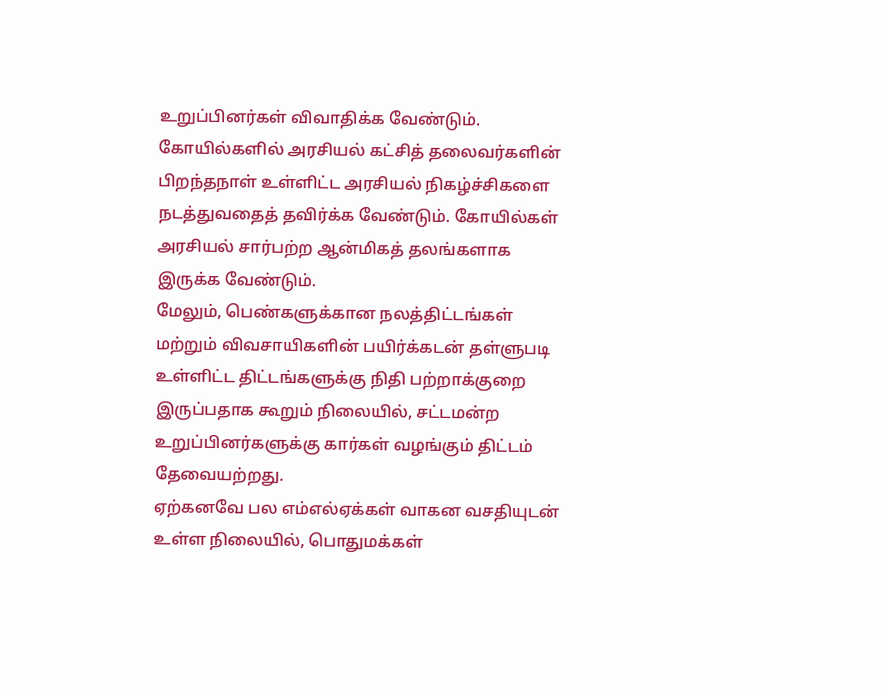உறுப்பினர்கள் விவாதிக்க வேண்டும்.
கோயில்களில் அரசியல் கட்சித் தலைவர்களின் பிறந்தநாள் உள்ளிட்ட அரசியல் நிகழ்ச்சிகளை நடத்துவதைத் தவிர்க்க வேண்டும். கோயில்கள் அரசியல் சார்பற்ற ஆன்மிகத் தலங்களாக இருக்க வேண்டும்.
மேலும், பெண்களுக்கான நலத்திட்டங்கள் மற்றும் விவசாயிகளின் பயிர்க்கடன் தள்ளுபடி உள்ளிட்ட திட்டங்களுக்கு நிதி பற்றாக்குறை இருப்பதாக கூறும் நிலையில், சட்டமன்ற உறுப்பினர்களுக்கு கார்கள் வழங்கும் திட்டம் தேவையற்றது.
ஏற்கனவே பல எம்எல்ஏக்கள் வாகன வசதியுடன் உள்ள நிலையில், பொதுமக்கள்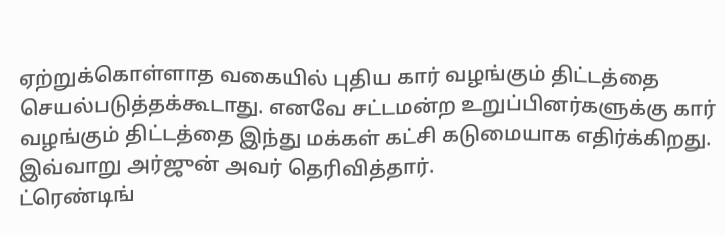ஏற்றுக்கொள்ளாத வகையில் புதிய கார் வழங்கும் திட்டத்தை செயல்படுத்தக்கூடாது. எனவே சட்டமன்ற உறுப்பினர்களுக்கு கார் வழங்கும் திட்டத்தை இந்து மக்கள் கட்சி கடுமையாக எதிர்க்கிறது. இவ்வாறு அர்ஜுன் அவர் தெரிவித்தார்.
ட்ரெண்டிங்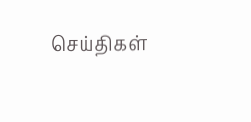செய்திகள்